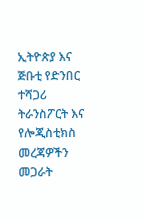ኢትዮጵያ እና ጅቡቲ የድንበር ተሻጋሪ ትራንስፖርት እና የሎጂስቲክስ መረጃዎችን መጋራት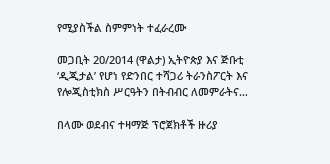የሚያስችል ስምምነት ተፈራረሙ

መጋቢት 20/2014 (ዋልታ) ኢትዮጵያ እና ጅቡቲ ‘ዲጂታል’ የሆነ የድንበር ተሻጋሪ ትራንስፖርት እና የሎጂስቲክስ ሥርዓትን በትብብር ለመምራትና…

በላሙ ወደብና ተዛማጅ ፕሮጀክቶች ዙሪያ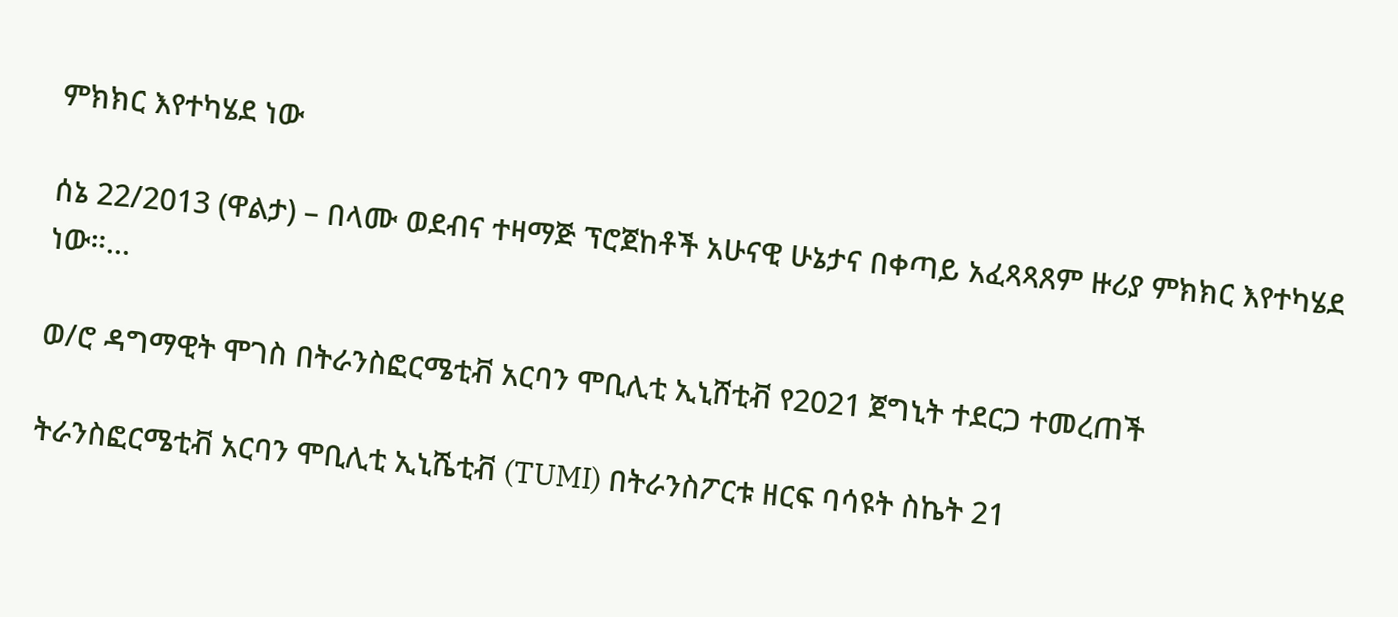ምክክር እየተካሄደ ነው

ሰኔ 22/2013 (ዋልታ) – በላሙ ወደብና ተዛማጅ ፕሮጀከቶች አሁናዊ ሁኔታና በቀጣይ አፈጻጻጸም ዙሪያ ምክክር እየተካሄደ ነው።…

ወ/ሮ ዳግማዊት ሞገስ በትራንስፎርሜቲቭ አርባን ሞቢሊቲ ኢኒሸቲቭ የ2021 ጀግኒት ተደርጋ ተመረጠች

ትራንስፎርሜቲቭ አርባን ሞቢሊቲ ኢኒሼቲቭ (TUMI) በትራንስፖርቱ ዘርፍ ባሳዩት ስኬት 21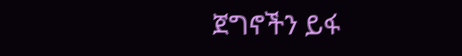ጀግኖችን ይፋ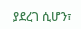ያደረገ ሲሆን፣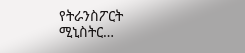የትራንስፖርት ሚኒስትር…